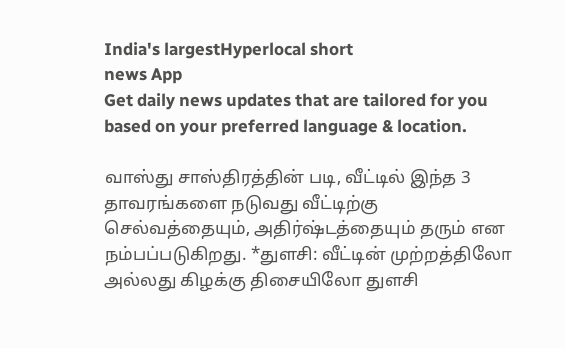India's largestHyperlocal short
news App
Get daily news updates that are tailored for you based on your preferred language & location.

வாஸ்து சாஸ்திரத்தின் படி, வீட்டில் இந்த 3 தாவரங்களை நடுவது வீட்டிற்கு செல்வத்தையும், அதிர்ஷ்டத்தையும் தரும் என நம்பப்படுகிறது. *துளசி: வீட்டின் முற்றத்திலோ அல்லது கிழக்கு திசையிலோ துளசி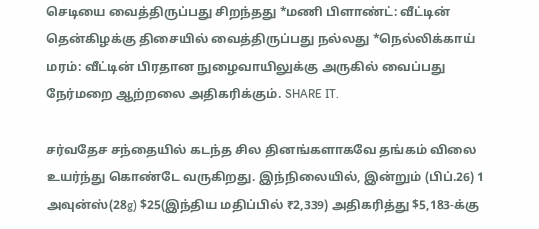செடியை வைத்திருப்பது சிறந்தது *மணி பிளாண்ட்: வீட்டின் தென்கிழக்கு திசையில் வைத்திருப்பது நல்லது *நெல்லிக்காய் மரம்: வீட்டின் பிரதான நுழைவாயிலுக்கு அருகில் வைப்பது நேர்மறை ஆற்றலை அதிகரிக்கும். SHARE IT.

சர்வதேச சந்தையில் கடந்த சில தினங்களாகவே தங்கம் விலை உயர்ந்து கொண்டே வருகிறது. இந்நிலையில், இன்றும் (பிப்.26) 1 அவுன்ஸ்(28g) $25(இந்திய மதிப்பில் ₹2,339) அதிகரித்து $5,183-க்கு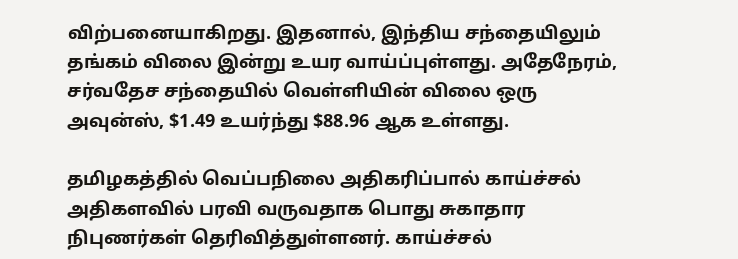விற்பனையாகிறது. இதனால், இந்திய சந்தையிலும் தங்கம் விலை இன்று உயர வாய்ப்புள்ளது. அதேநேரம், சர்வதேச சந்தையில் வெள்ளியின் விலை ஒரு அவுன்ஸ், $1.49 உயர்ந்து $88.96 ஆக உள்ளது.

தமிழகத்தில் வெப்பநிலை அதிகரிப்பால் காய்ச்சல் அதிகளவில் பரவி வருவதாக பொது சுகாதார நிபுணர்கள் தெரிவித்துள்ளனர். காய்ச்சல்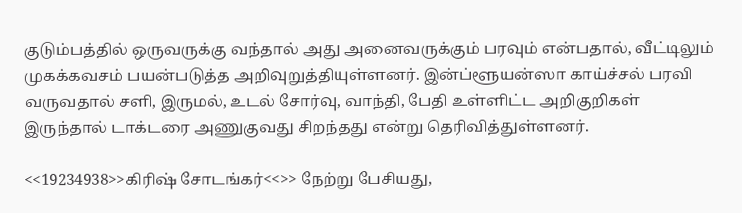குடும்பத்தில் ஒருவருக்கு வந்தால் அது அனைவருக்கும் பரவும் என்பதால், வீட்டிலும் முகக்கவசம் பயன்படுத்த அறிவுறுத்தியுள்ளனர். இன்ப்ளூயன்ஸா காய்ச்சல் பரவி வருவதால் சளி, இருமல், உடல் சோர்வு, வாந்தி, பேதி உள்ளிட்ட அறிகுறிகள் இருந்தால் டாக்டரை அணுகுவது சிறந்தது என்று தெரிவித்துள்ளனர்.

<<19234938>>கிரிஷ் சோடங்கர்<<>> நேற்று பேசியது,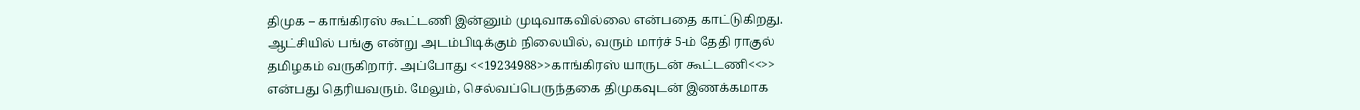திமுக – காங்கிரஸ் கூட்டணி இன்னும் முடிவாகவில்லை என்பதை காட்டுகிறது. ஆட்சியில் பங்கு என்று அடம்பிடிக்கும் நிலையில், வரும் மார்ச் 5-ம் தேதி ராகுல் தமிழகம் வருகிறார். அப்போது <<19234988>>காங்கிரஸ் யாருடன் கூட்டணி<<>> என்பது தெரியவரும். மேலும், செல்வப்பெருந்தகை திமுகவுடன் இணக்கமாக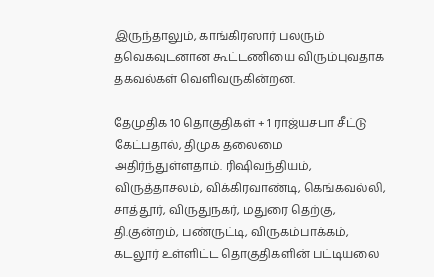இருந்தாலும், காங்கிரஸார் பலரும் தவெகவுடனான கூட்டணியை விரும்புவதாக தகவல்கள் வெளிவருகின்றன.

தேமுதிக 10 தொகுதிகள் + 1 ராஜ்யசபா சீட்டு கேட்பதால், திமுக தலைமை அதிர்ந்துள்ளதாம். ரிஷிவந்தியம், விருத்தாசலம், விக்கிரவாண்டி, கெங்கவல்லி, சாத்தூர், விருதுநகர், மதுரை தெற்கு, தி.குன்றம், பண்ருட்டி, விருகம்பாக்கம், கடலூர் உள்ளிட்ட தொகுதிகளின் பட்டியலை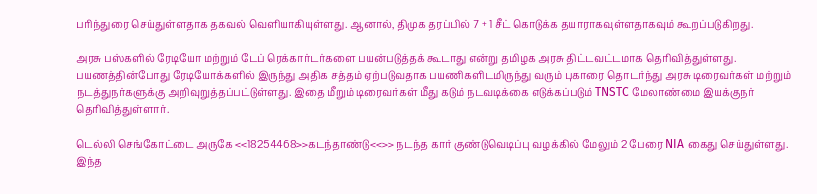பரிந்துரை செய்துள்ளதாக தகவல் வெளியாகியுள்ளது. ஆனால், திமுக தரப்பில் 7 + 1 சீட் கொடுக்க தயாராகவுள்ளதாகவும் கூறப்படுகிறது.

அரசு பஸ்களில் ரேடியோ மற்றும் டேப் ரெக்கார்டர்களை பயன்படுத்தக் கூடாது என்று தமிழக அரசு திட்டவட்டமாக தெரிவித்துள்ளது. பயணத்தின்போது ரேடியோக்களில் இருந்து அதிக சத்தம் ஏற்படுவதாக பயணிகளிடமிருந்து வரும் புகாரை தொடர்ந்து அரசு டிரைவர்கள் மற்றும் நடத்துநர்களுக்கு அறிவுறுத்தப்பட்டுள்ளது. இதை மீறும் டிரைவர்கள் மீது கடும் நடவடிக்கை எடுக்கப்படும் TNSTC மேலாண்மை இயக்குநர் தெரிவித்துள்ளார்.

டெல்லி செங்கோட்டை அருகே <<18254468>>கடந்தாண்டு<<>> நடந்த கார் குண்டுவெடிப்பு வழக்கில் மேலும் 2 பேரை NIA கைது செய்துள்ளது. இந்த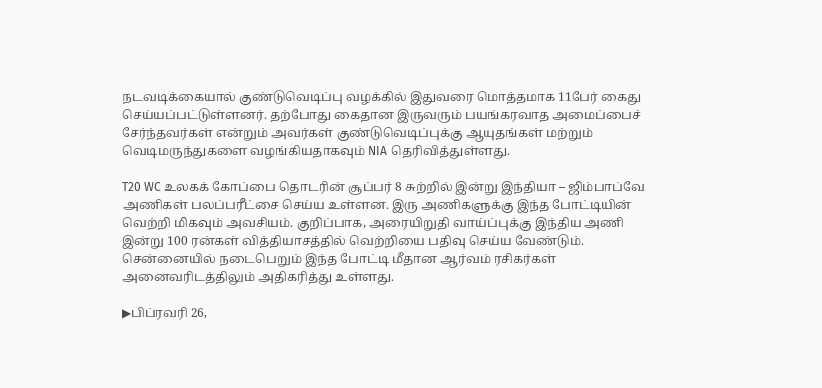நடவடிக்கையால் குண்டுவெடிப்பு வழக்கில் இதுவரை மொத்தமாக 11பேர் கைது செய்யப்பட்டுள்ளனர். தற்போது கைதான இருவரும் பயங்கரவாத அமைப்பைச் சேர்ந்தவர்கள் என்றும் அவர்கள் குண்டுவெடிப்புக்கு ஆயுதங்கள் மற்றும் வெடிமருந்துகளை வழங்கியதாகவும் NIA தெரிவித்துள்ளது.

T20 WC உலகக் கோப்பை தொடரின் சூப்பர் 8 சுற்றில் இன்று இந்தியா – ஜிம்பாப்வே அணிகள் பலப்பரீட்சை செய்ய உள்ளன. இரு அணிகளுக்கு இந்த போட்டியின் வெற்றி மிகவும் அவசியம். குறிப்பாக, அரையிறுதி வாய்ப்புக்கு இந்திய அணி இன்று 100 ரன்கள் வித்தியாசத்தில் வெற்றியை பதிவு செய்ய வேண்டும். சென்னையில் நடைபெறும் இந்த போட்டி மீதான ஆர்வம் ரசிகர்கள் அனைவரிடத்திலும் அதிகரித்து உள்ளது.

▶பிப்ரவரி 26,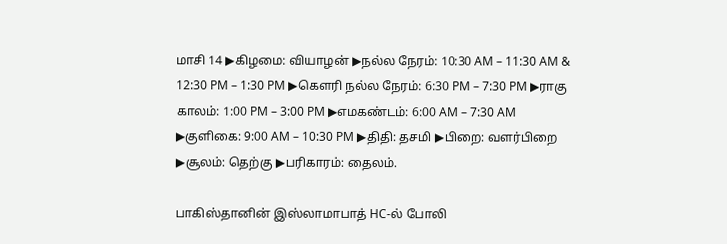மாசி 14 ▶கிழமை: வியாழன் ▶நல்ல நேரம்: 10:30 AM – 11:30 AM & 12:30 PM – 1:30 PM ▶கெளரி நல்ல நேரம்: 6:30 PM – 7:30 PM ▶ராகு காலம்: 1:00 PM – 3:00 PM ▶எமகண்டம்: 6:00 AM – 7:30 AM ▶குளிகை: 9:00 AM – 10:30 PM ▶திதி: தசமி ▶பிறை: வளர்பிறை ▶சூலம்: தெற்கு ▶பரிகாரம்: தைலம்.

பாகிஸ்தானின் இஸ்லாமாபாத் HC-ல் போலி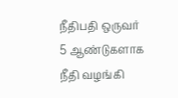நீதிபதி ஒருவர் 5 ஆண்டுகளாக நீதி வழங்கி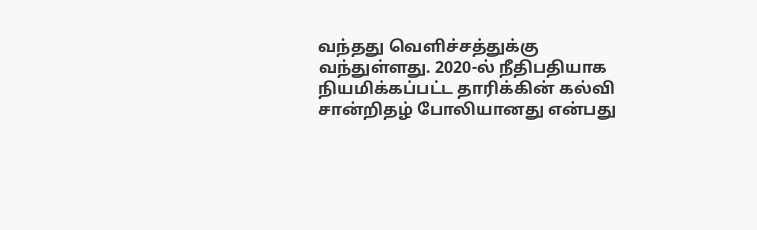வந்தது வெளிச்சத்துக்கு வந்துள்ளது. 2020-ல் நீதிபதியாக நியமிக்கப்பட்ட தாரிக்கின் கல்வி சான்றிதழ் போலியானது என்பது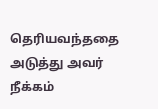தெரியவந்ததை அடுத்து அவர் நீக்கம்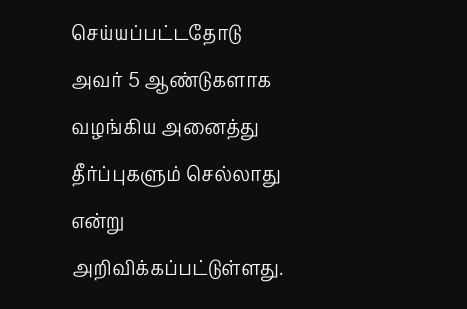செய்யப்பட்டதோடு அவர் 5 ஆண்டுகளாக வழங்கிய அனைத்து தீர்ப்புகளும் செல்லாது என்று அறிவிக்கப்பட்டுள்ளது.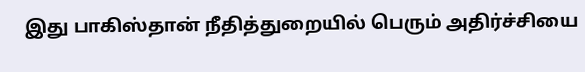இது பாகிஸ்தான் நீதித்துறையில் பெரும் அதிர்ச்சியை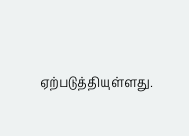ஏற்படுத்தியுள்ளது.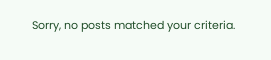Sorry, no posts matched your criteria.